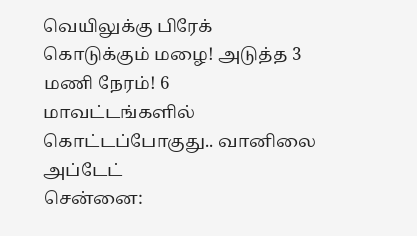வெயிலுக்கு பிரேக் கொடுக்கும் மழை! அடுத்த 3 மணி நேரம்! 6 மாவட்டங்களில் கொட்டப்போகுது.. வானிலை அப்டேட்
சென்னை: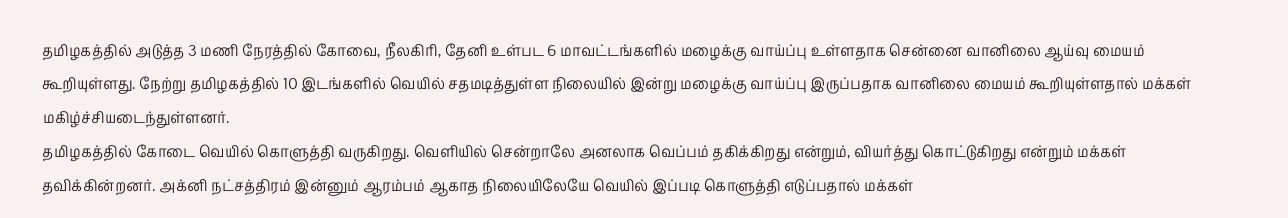தமிழகத்தில் அடுத்த 3 மணி நேரத்தில் கோவை, நீலகிரி, தேனி உள்பட 6 மாவட்டங்களில் மழைக்கு வாய்ப்பு உள்ளதாக சென்னை வானிலை ஆய்வு மையம் கூறியுள்ளது. நேற்று தமிழகத்தில் 10 இடங்களில் வெயில் சதமடித்துள்ள நிலையில் இன்று மழைக்கு வாய்ப்பு இருப்பதாக வானிலை மையம் கூறியுள்ளதால் மக்கள் மகிழ்ச்சியடைந்துள்ளனர்.
தமிழகத்தில் கோடை வெயில் கொளுத்தி வருகிறது. வெளியில் சென்றாலே அனலாக வெப்பம் தகிக்கிறது என்றும், வியர்த்து கொட்டுகிறது என்றும் மக்கள் தவிக்கின்றனர். அக்னி நட்சத்திரம் இன்னும் ஆரம்பம் ஆகாத நிலையிலேயே வெயில் இப்படி கொளுத்தி எடுப்பதால் மக்கள்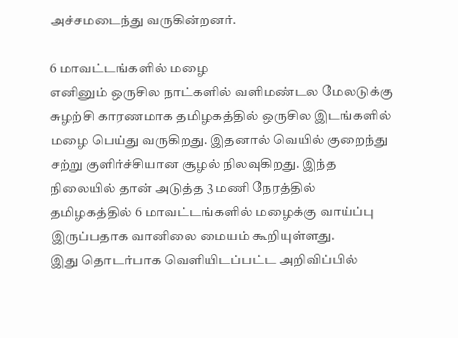அச்சமடைந்து வருகின்றனர்.

6 மாவட்டங்களில் மழை
எனினும் ஒருசில நாட்களில் வளிமண்டல மேலடுக்கு சுழற்சி காரணமாக தமிழகத்தில் ஒருசில இடங்களில் மழை பெய்து வருகிறது. இதனால் வெயில் குறைந்து சற்று குளிர்ச்சியான சூழல் நிலவுகிறது. இந்த நிலையில் தான் அடுத்த 3 மணி நேரத்தில் தமிழகத்தில் 6 மாவட்டங்களில் மழைக்கு வாய்ப்பு இருப்பதாக வானிலை மையம் கூறியுள்ளது.
இது தொடர்பாக வெளியிடப்பட்ட அறிவிப்பில்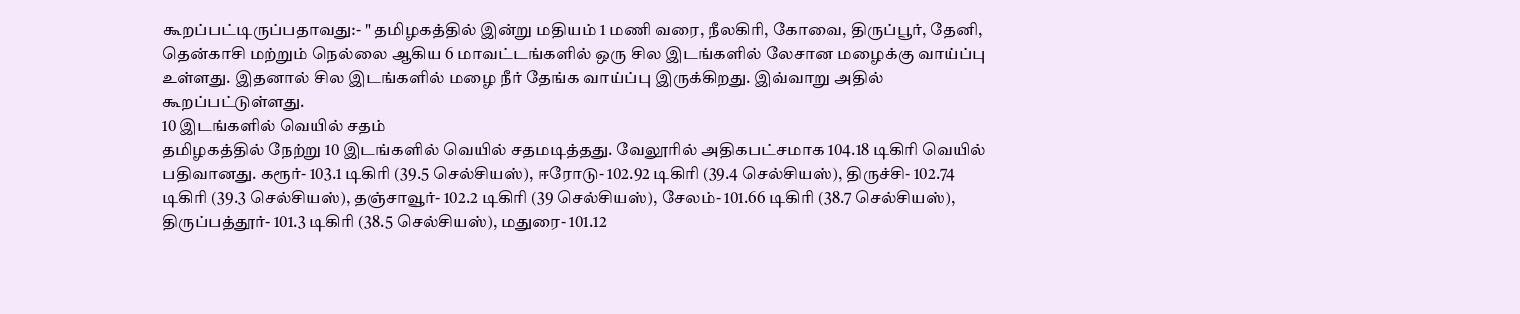கூறப்பட்டிருப்பதாவது:- " தமிழகத்தில் இன்று மதியம் 1 மணி வரை, நீலகிரி, கோவை, திருப்பூர், தேனி, தென்காசி மற்றும் நெல்லை ஆகிய 6 மாவட்டங்களில் ஒரு சில இடங்களில் லேசான மழைக்கு வாய்ப்பு உள்ளது. இதனால் சில இடங்களில் மழை நீர் தேங்க வாய்ப்பு இருக்கிறது. இவ்வாறு அதில் கூறப்பட்டுள்ளது.
10 இடங்களில் வெயில் சதம்
தமிழகத்தில் நேற்று 10 இடங்களில் வெயில் சதமடித்தது. வேலூரில் அதிகபட்சமாக 104.18 டிகிரி வெயில் பதிவானது. கரூர்- 103.1 டிகிரி (39.5 செல்சியஸ்), ஈரோடு- 102.92 டிகிரி (39.4 செல்சியஸ்), திருச்சி- 102.74 டிகிரி (39.3 செல்சியஸ்), தஞ்சாவூர்- 102.2 டிகிரி (39 செல்சியஸ்), சேலம்- 101.66 டிகிரி (38.7 செல்சியஸ்), திருப்பத்தூர்- 101.3 டிகிரி (38.5 செல்சியஸ்), மதுரை- 101.12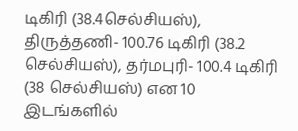டிகிரி (38.4செல்சியஸ்),
திருத்தணி- 100.76 டிகிரி (38.2 செல்சியஸ்), தர்மபுரி- 100.4 டிகிரி (38 செல்சியஸ்) என 10 இடங்களில்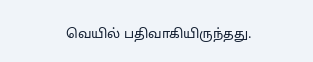வெயில் பதிவாகியிருந்தது.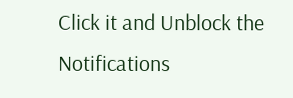Click it and Unblock the Notifications